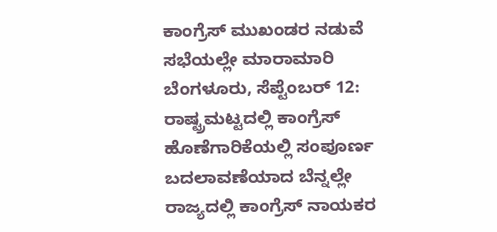ಕಾಂಗ್ರೆಸ್ ಮುಖಂಡರ ನಡುವೆ ಸಭೆಯಲ್ಲೇ ಮಾರಾಮಾರಿ
ಬೆಂಗಳೂರು, ಸೆಪ್ಟೆಂಬರ್ 12: ರಾಷ್ಟ್ರಮಟ್ಟದಲ್ಲಿ ಕಾಂಗ್ರೆಸ್ ಹೊಣೆಗಾರಿಕೆಯಲ್ಲಿ ಸಂಪೂರ್ಣ ಬದಲಾವಣೆಯಾದ ಬೆನ್ನಲ್ಲೇ ರಾಜ್ಯದಲ್ಲಿ ಕಾಂಗ್ರೆಸ್ ನಾಯಕರ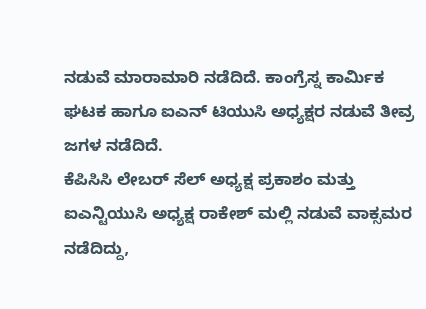ನಡುವೆ ಮಾರಾಮಾರಿ ನಡೆದಿದೆ. ಕಾಂಗ್ರೆಸ್ನ ಕಾರ್ಮಿಕ ಘಟಕ ಹಾಗೂ ಐಎನ್ ಟಿಯುಸಿ ಅಧ್ಯಕ್ಷರ ನಡುವೆ ತೀವ್ರ ಜಗಳ ನಡೆದಿದೆ.
ಕೆಪಿಸಿಸಿ ಲೇಬರ್ ಸೆಲ್ ಅಧ್ಯಕ್ಷ ಪ್ರಕಾಶಂ ಮತ್ತು ಐಎನ್ಟಿಯುಸಿ ಅಧ್ಯಕ್ಷ ರಾಕೇಶ್ ಮಲ್ಲಿ ನಡುವೆ ವಾಕ್ಸಮರ ನಡೆದಿದ್ದು,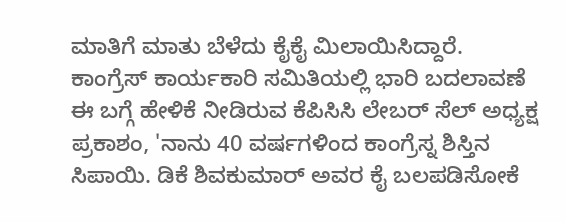ಮಾತಿಗೆ ಮಾತು ಬೆಳೆದು ಕೈಕೈ ಮಿಲಾಯಿಸಿದ್ದಾರೆ.
ಕಾಂಗ್ರೆಸ್ ಕಾರ್ಯಕಾರಿ ಸಮಿತಿಯಲ್ಲಿ ಭಾರಿ ಬದಲಾವಣೆ
ಈ ಬಗ್ಗೆ ಹೇಳಿಕೆ ನೀಡಿರುವ ಕೆಪಿಸಿಸಿ ಲೇಬರ್ ಸೆಲ್ ಅಧ್ಯಕ್ಷ ಪ್ರಕಾಶಂ, 'ನಾನು 40 ವರ್ಷಗಳಿಂದ ಕಾಂಗ್ರೆಸ್ನ ಶಿಸ್ತಿನ ಸಿಪಾಯಿ. ಡಿಕೆ ಶಿವಕುಮಾರ್ ಅವರ ಕೈ ಬಲಪಡಿಸೋಕೆ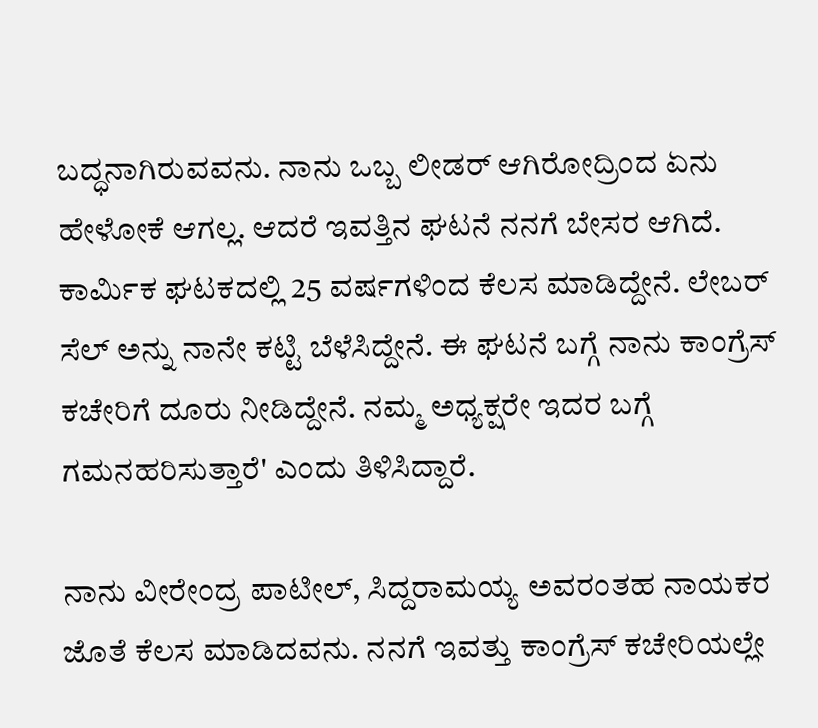ಬದ್ಧನಾಗಿರುವವನು. ನಾನು ಒಬ್ಬ ಲೀಡರ್ ಆಗಿರೋದ್ರಿಂದ ಏನು ಹೇಳೋಕೆ ಆಗಲ್ಲ. ಆದರೆ ಇವತ್ತಿನ ಘಟನೆ ನನಗೆ ಬೇಸರ ಆಗಿದೆ. ಕಾರ್ಮಿಕ ಘಟಕದಲ್ಲಿ 25 ವರ್ಷಗಳಿಂದ ಕೆಲಸ ಮಾಡಿದ್ದೇನೆ. ಲೇಬರ್ ಸೆಲ್ ಅನ್ನು ನಾನೇ ಕಟ್ಟಿ ಬೆಳೆಸಿದ್ದೇನೆ. ಈ ಘಟನೆ ಬಗ್ಗೆ ನಾನು ಕಾಂಗ್ರೆಸ್ ಕಚೇರಿಗೆ ದೂರು ನೀಡಿದ್ದೇನೆ. ನಮ್ಮ ಅಧ್ಯಕ್ಷರೇ ಇದರ ಬಗ್ಗೆ ಗಮನಹರಿಸುತ್ತಾರೆ' ಎಂದು ತಿಳಿಸಿದ್ದಾರೆ.

ನಾನು ವೀರೇಂದ್ರ ಪಾಟೀಲ್, ಸಿದ್ದರಾಮಯ್ಯ ಅವರಂತಹ ನಾಯಕರ ಜೊತೆ ಕೆಲಸ ಮಾಡಿದವನು. ನನಗೆ ಇವತ್ತು ಕಾಂಗ್ರೆಸ್ ಕಚೇರಿಯಲ್ಲೇ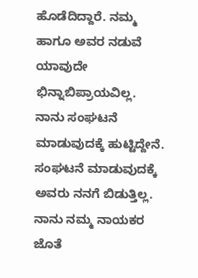ಹೊಡೆದಿದ್ದಾರೆ. ನಮ್ಮ ಹಾಗೂ ಅವರ ನಡುವೆ ಯಾವುದೇ ಭಿನ್ನಾಬಿಪ್ರಾಯವಿಲ್ಲ. ನಾನು ಸಂಘಟನೆ ಮಾಡುವುದಕ್ಕೆ ಹುಟ್ಟಿದ್ದೇನೆ. ಸಂಘಟನೆ ಮಾಡುವುದಕ್ಕೆ ಅವರು ನನಗೆ ಬಿಡುತ್ತಿಲ್ಲ. ನಾನು ನಮ್ಮ ನಾಯಕರ ಜೊತೆ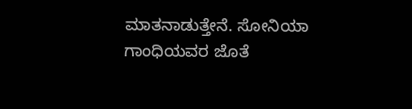ಮಾತನಾಡುತ್ತೇನೆ. ಸೋನಿಯಾ ಗಾಂಧಿಯವರ ಜೊತೆ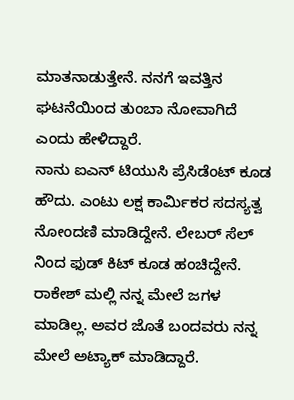ಮಾತನಾಡುತ್ತೇನೆ. ನನಗೆ ಇವತ್ತಿನ ಘಟನೆಯಿಂದ ತುಂಬಾ ನೋವಾಗಿದೆ ಎಂದು ಹೇಳಿದ್ದಾರೆ.
ನಾನು ಐಎನ್ ಟಿಯುಸಿ ಪ್ರೆಸಿಡೆಂಟ್ ಕೂಡ ಹೌದು. ಎಂಟು ಲಕ್ಷ ಕಾರ್ಮಿಕರ ಸದಸ್ಯತ್ವ ನೋಂದಣಿ ಮಾಡಿದ್ದೇನೆ. ಲೇಬರ್ ಸೆಲ್ ನಿಂದ ಫುಡ್ ಕಿಟ್ ಕೂಡ ಹಂಚಿದ್ದೇನೆ. ರಾಕೇಶ್ ಮಲ್ಲಿ ನನ್ನ ಮೇಲೆ ಜಗಳ ಮಾಡಿಲ್ಲ. ಅವರ ಜೊತೆ ಬಂದವರು ನನ್ನ ಮೇಲೆ ಅಟ್ಯಾಕ್ ಮಾಡಿದ್ದಾರೆ.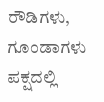ರೌಡಿಗಳು, ಗೂಂಡಾಗಳು ಪಕ್ಷದಲ್ಲಿ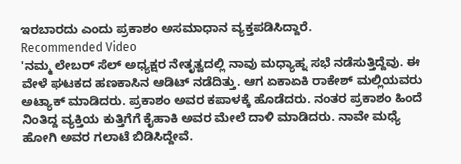ಇರಬಾರದು ಎಂದು ಪ್ರಕಾಶಂ ಅಸಮಾಧಾನ ವ್ಯಕ್ತಪಡಿಸಿದ್ದಾರೆ.
Recommended Video
'ನಮ್ಮ ಲೇಬರ್ ಸೆಲ್ ಅಧ್ಯಕ್ಷರ ನೇತೃತ್ವದಲ್ಲಿ ನಾವು ಮಧ್ಯಾಹ್ನ ಸಭೆ ನಡೆಸುತ್ತಿದ್ದೆವು. ಈ ವೇಳೆ ಘಟಕದ ಹಣಕಾಸಿನ ಆಡಿಟ್ ನಡೆದಿತ್ತು. ಆಗ ಏಕಾಏಕಿ ರಾಕೇಶ್ ಮಲ್ಲಿಯವರು ಅಟ್ಯಾಕ್ ಮಾಡಿದರು. ಪ್ರಕಾಶಂ ಅವರ ಕಪಾಳಕ್ಕೆ ಹೊಡೆದರು. ನಂತರ ಪ್ರಕಾಶಂ ಹಿಂದೆ ನಿಂತಿದ್ದ ವ್ಯಕ್ತಿಯ ಕುತ್ತಿಗೆಗೆ ಕೈಹಾಕಿ ಅವರ ಮೇಲೆ ದಾಳಿ ಮಾಡಿದರು. ನಾವೇ ಮಧ್ಯೆ ಹೋಗಿ ಅವರ ಗಲಾಟೆ ಬಿಡಿಸಿದ್ದೇವೆ.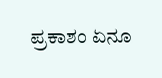ಪ್ರಕಾಶಂ ಏನೂ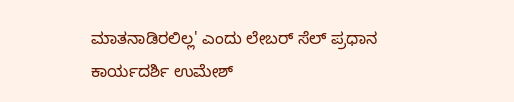ಮಾತನಾಡಿರಲಿಲ್ಲ' ಎಂದು ಲೇಬರ್ ಸೆಲ್ ಪ್ರಧಾನ ಕಾರ್ಯದರ್ಶಿ ಉಮೇಶ್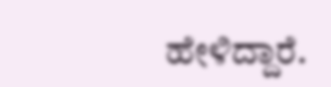ಹೇಳಿದ್ದಾರೆ.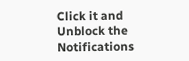Click it and Unblock the Notifications